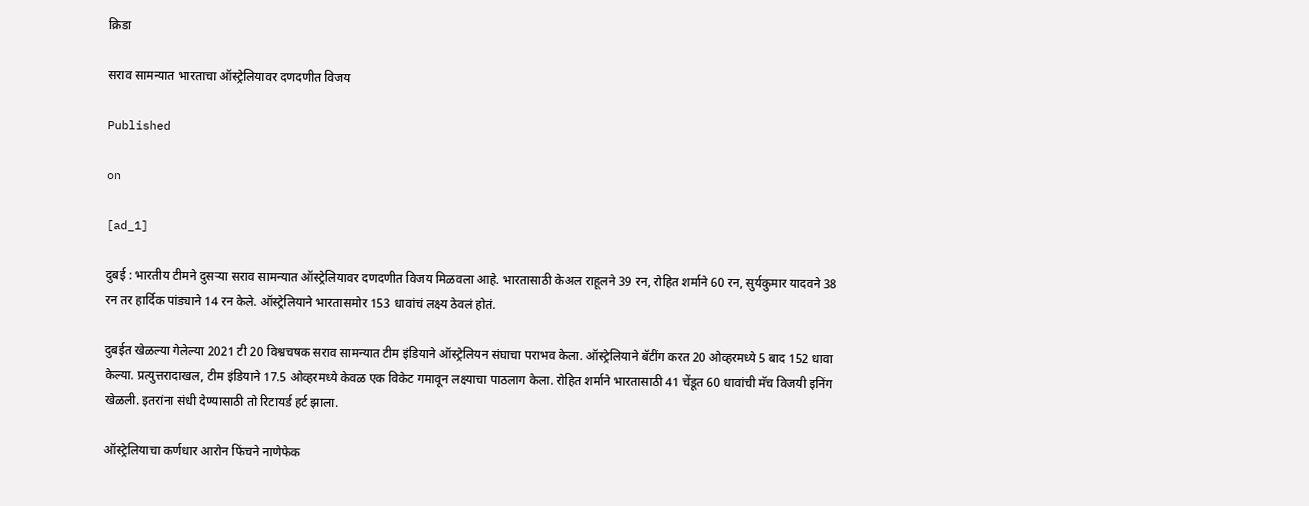क्रिडा

सराव सामन्यात भारताचा ऑस्ट्रेलियावर दणदणीत विजय

Published

on

[ad_1]

दुबई : भारतीय टीमने दुसऱ्या सराव सामन्यात ऑस्ट्रेलियावर दणदणीत विजय मिळवला आहे. भारतासाठी केअल राहूलने 39 रन, रोहित शर्माने 60 रन, सुर्यकुमार यादवने 38 रन तर हार्दिक पांड्याने 14 रन केले. ऑस्ट्रेलियाने भारतासमोर 153 धावांचं लक्ष्य ठेवलं होतं.

दुबईत खेळल्या गेलेल्या 2021 टी 20 विश्वचषक सराव सामन्यात टीम इंडियाने ऑस्ट्रेलियन संघाचा पराभव केला. ऑस्ट्रेलियाने बॅटींग करत 20 ओव्हरमध्ये 5 बाद 152 धावा केल्या. प्रत्युत्तरादाखल, टीम इंडियाने 17.5 ओव्हरमध्ये केवळ एक विकेट गमावून लक्ष्याचा पाठलाग केला. रोहित शर्माने भारतासाठी 41 चेंडूत 60 धावांची मॅच विजयी इनिंग खेळली. इतरांना संधी देण्यासाठी तो रिटायर्ड हर्ट झाला.

ऑस्ट्रेलियाचा कर्णधार आरोन फिंचने नाणेफेक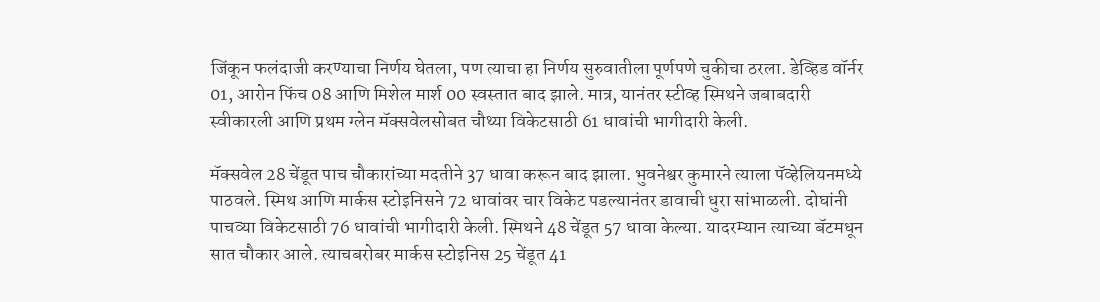जिंकून फलंदाजी करण्याचा निर्णय घेतला, पण त्याचा हा निर्णय सुरुवातीला पूर्णपणे चुकीचा ठरला. डेव्हिड वॉर्नर 01, आरोन फिंच 08 आणि मिशेल मार्श 00 स्वस्तात बाद झाले. मात्र, यानंतर स्टीव्ह स्मिथने जबाबदारी स्वीकारली आणि प्रथम ग्लेन मॅक्सवेलसोबत चौथ्या विकेटसाठी 61 धावांची भागीदारी केली.

मॅक्सवेल 28 चेंडूत पाच चौकारांच्या मदतीने 37 धावा करून बाद झाला. भुवनेश्वर कुमारने त्याला पॅव्हेलियनमध्ये पाठवले. स्मिथ आणि मार्कस स्टोइनिसने 72 धावांवर चार विकेट पडल्यानंतर डावाची धुरा सांभाळली. दोघांनी पाचव्या विकेटसाठी 76 धावांची भागीदारी केली. स्मिथने 48 चेंडूत 57 धावा केल्या. यादरम्यान त्याच्या बॅटमधून सात चौकार आले. त्याचबरोबर मार्कस स्टोइनिस 25 चेंडूत 41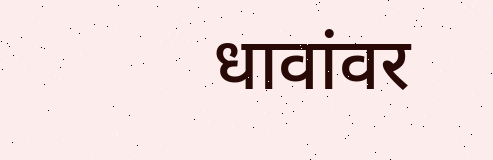धावांवर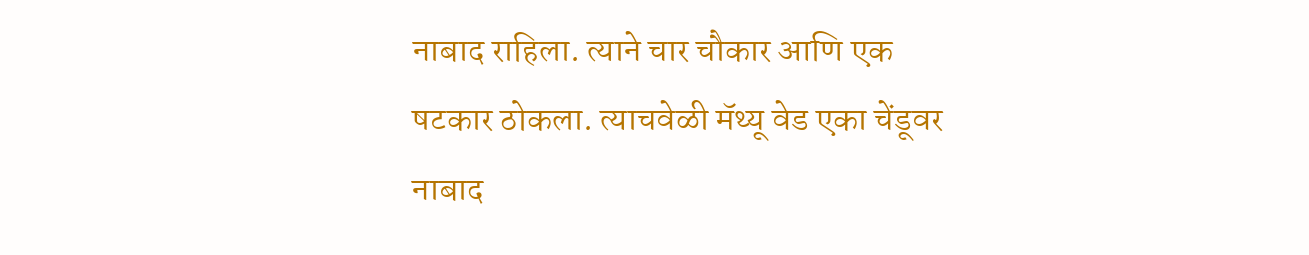नाबाद राहिला. त्याने चार चौकार आणि एक षटकार ठोकला. त्याचवेळी मॅथ्यू वेड एका चेंडूवर नाबाद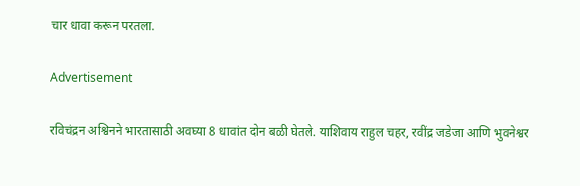चार धावा करून परतला.

Advertisement

रविचंद्रन अश्विनने भारतासाठी अवघ्या 8 धावांत दोन बळी घेतले. याशिवाय राहुल चहर, रवींद्र जडेजा आणि भुवनेश्वर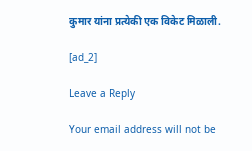कुमार यांना प्रत्येकी एक विकेट मिळाली.

[ad_2]

Leave a Reply

Your email address will not be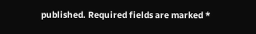published. Required fields are marked *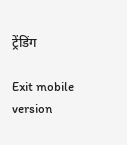ट्रेंडिंग

Exit mobile version